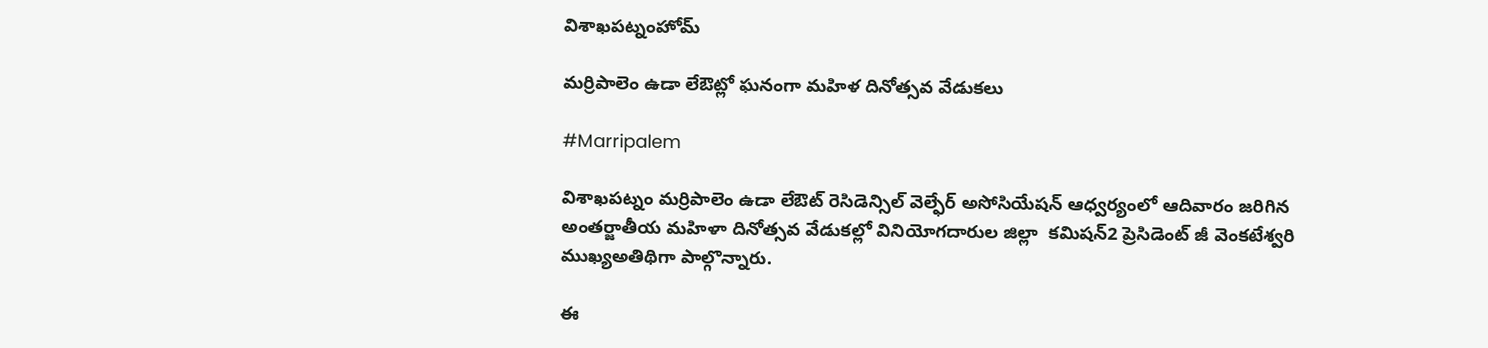విశాఖపట్నంహోమ్

మర్రిపాలెం ఉడా లేఔట్లో ఘనంగా మహిళ దినోత్సవ వేడుకలు

#Marripalem

విశాఖపట్నం మర్రిపాలెం ఉడా లేఔట్ రెసిడెన్సిల్ వెల్ఫేర్ అసోసియేషన్ ఆధ్వర్యంలో ఆదివారం జరిగిన అంతర్జాతీయ మహిళా దినోత్సవ వేడుకల్లో వినియోగదారుల జిల్లా  కమిషన్2 ప్రెసిడెంట్ జీ వెంకటేశ్వరి ముఖ్యఅతిథిగా పాల్గొన్నారు.

ఈ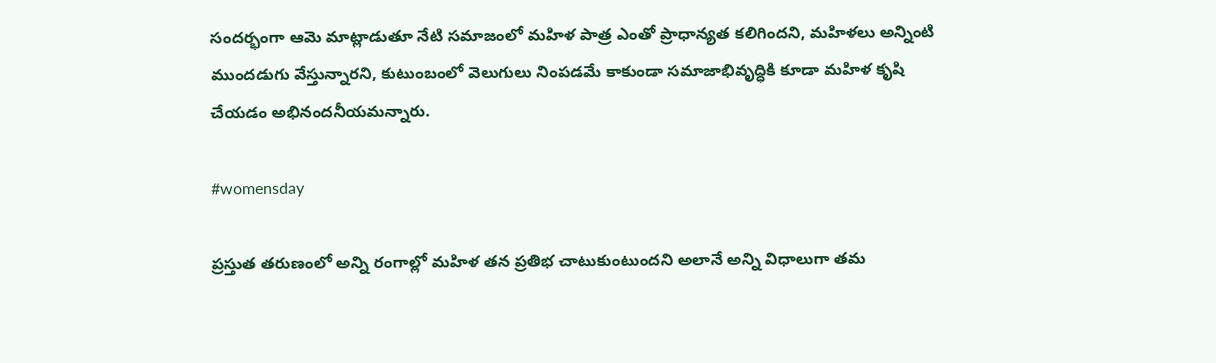సందర్భంగా ఆమె మాట్లాడుతూ నేటి సమాజంలో మహిళ పాత్ర ఎంతో ప్రాధాన్యత కలిగిందని, మహిళలు అన్నింటి ముందడుగు వేస్తున్నారని, కుటుంబంలో వెలుగులు నింపడమే కాకుండా సమాజాభివృద్ధికి కూడా మహిళ కృషి చేయడం అభినందనీయమన్నారు.

#womensday

ప్రస్తుత తరుణంలో అన్ని రంగాల్లో మహిళ తన ప్రతిభ చాటుకుంటుందని అలానే అన్ని విధాలుగా తమ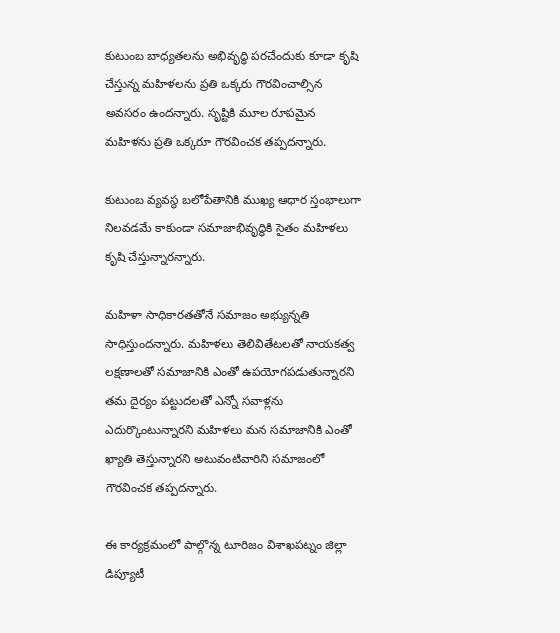కుటుంబ బాధ్యతలను అభివృద్ధి పరచేందుకు కూడా కృషి చేస్తున్న మహిళలను ప్రతి ఒక్కరు గౌరవించాల్సిన అవసరం ఉందన్నారు. సృష్టికి మూల రూపమైన మహిళను ప్రతి ఒక్కరూ గౌరవించక తప్పదన్నారు.

కుటుంబ వ్యవస్థ బలోపేతానికి ముఖ్య ఆధార స్తంభాలుగా నిలవడమే కాకుండా సమాజాభివృద్ధికి సైతం మహిళలు కృషి చేస్తున్నారన్నారు.

మహిళా సాధికారతతోనే సమాజం అభ్యున్నతి సాధిస్తుందన్నారు. మహిళలు తెలివితేటలతో నాయకత్వ లక్షణాలతో సమాజానికి ఎంతో ఉపయోగపడుతున్నారని తమ దైర్యం పట్టుదలతో ఎన్నో సవాళ్లను ఎదుర్కొంటున్నారని మహిళలు మన సమాజానికి ఎంతో ఖ్యాతి తెస్తున్నారని అటువంటివారిని సమాజంలో గౌరవించక తప్పదన్నారు.

ఈ కార్యక్రమంలో పాల్గొన్న టూరిజం విశాఖపట్నం జిల్లా డిప్యూటీ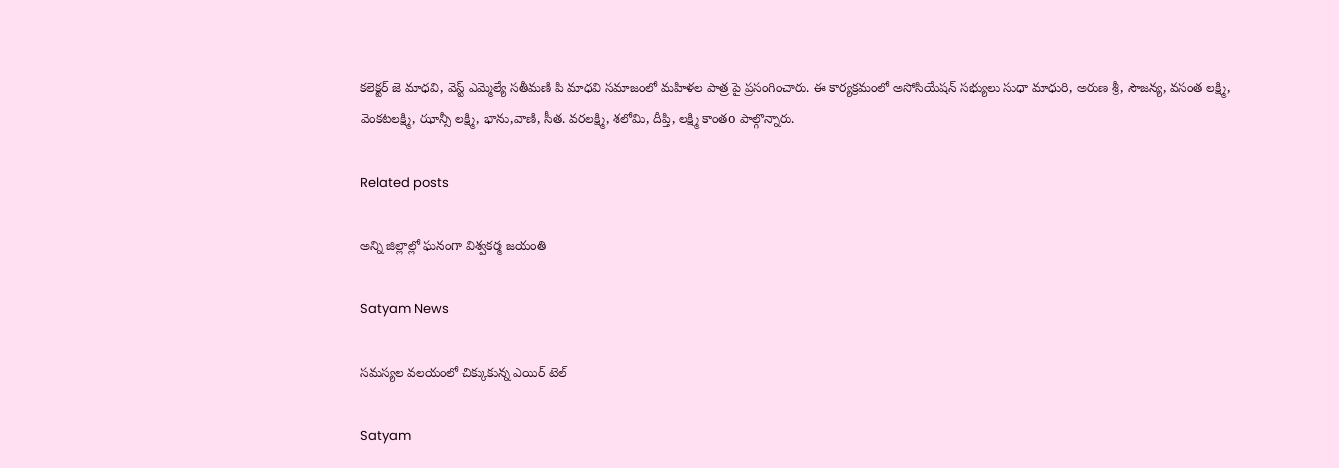కలెక్టర్ జె మాధవి, వెస్ట్ ఎమ్మెల్యే సతీమణి పి మాధవి సమాజంలో మహిళల పాత్ర పై ప్రసంగించారు. ఈ కార్యక్రమంలో అసోసియేషన్ సభ్యులు సుధా మాధురి, అరుణ శ్రీ, సౌజన్య, వసంత లక్ష్మి, వెంకటలక్ష్మి, ఝాన్సీ లక్ష్మి, భాను,వాణి, సీత. వరలక్ష్మి, శలోమి, దీప్తి, లక్ష్మి కాంతo పాల్గొన్నారు.

Related posts

అన్ని జిల్లాల్లో ఘనంగా విశ్వకర్మ జయంతి

Satyam News

సమస్యల వలయంలో చిక్కుకున్న ఎయిర్ టెల్

Satyam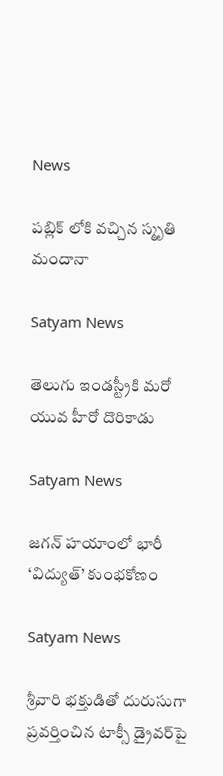News

పబ్లిక్ లోకి వచ్చిన స్మృతి మందానా

Satyam News

తెలుగు ఇండస్ట్రీకి మరో యువ హీరో దొరికాడు

Satyam News

జగన్ హయాంలో భారీ ‘విద్యుత్’ కుంభకోణం

Satyam News

శ్రీవారి భక్తుడితో దురుసుగా ప్రవర్తించిన టాక్సీ డ్రైవర్‌పై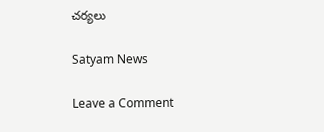చర్యలు

Satyam News

Leave a Comment